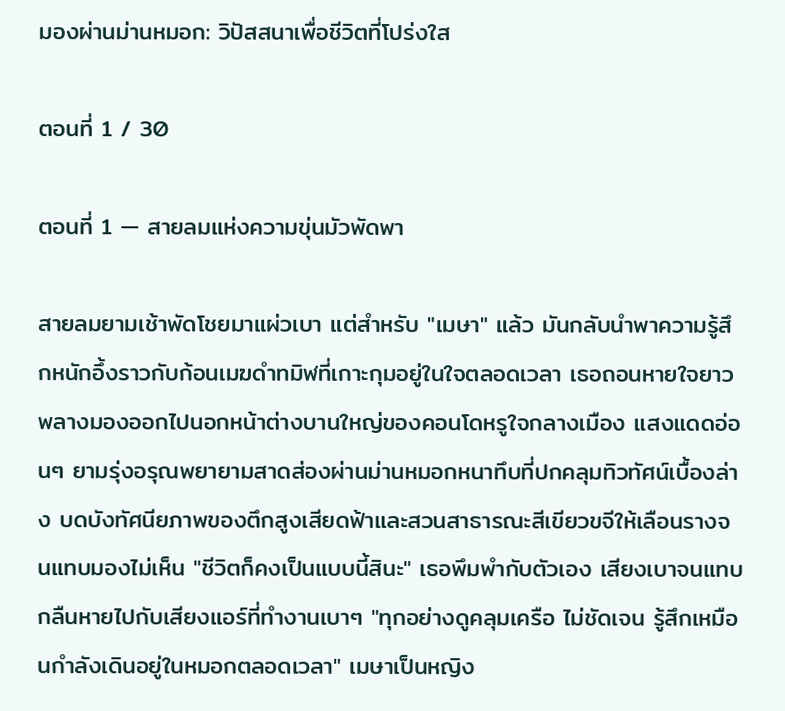มองผ่านม่านหมอก: วิปัสสนาเพื่อชีวิตที่โปร่งใส

ตอนที่ 1 / 30

ตอนที่ 1 — สายลมแห่งความขุ่นมัวพัดพา

สายลมยามเช้าพัดโชยมาแผ่วเบา แต่สำหรับ "เมษา" แล้ว มันกลับนำพาความรู้สึกหนักอึ้งราวกับก้อนเมฆดำทมิฬที่เกาะกุมอยู่ในใจตลอดเวลา เธอถอนหายใจยาว พลางมองออกไปนอกหน้าต่างบานใหญ่ของคอนโดหรูใจกลางเมือง แสงแดดอ่อนๆ ยามรุ่งอรุณพยายามสาดส่องผ่านม่านหมอกหนาทึบที่ปกคลุมทิวทัศน์เบื้องล่าง บดบังทัศนียภาพของตึกสูงเสียดฟ้าและสวนสาธารณะสีเขียวขจีให้เลือนรางจนแทบมองไม่เห็น "ชีวิตก็คงเป็นแบบนี้สินะ" เธอพึมพำกับตัวเอง เสียงเบาจนแทบกลืนหายไปกับเสียงแอร์ที่ทำงานเบาๆ "ทุกอย่างดูคลุมเครือ ไม่ชัดเจน รู้สึกเหมือนกำลังเดินอยู่ในหมอกตลอดเวลา" เมษาเป็นหญิง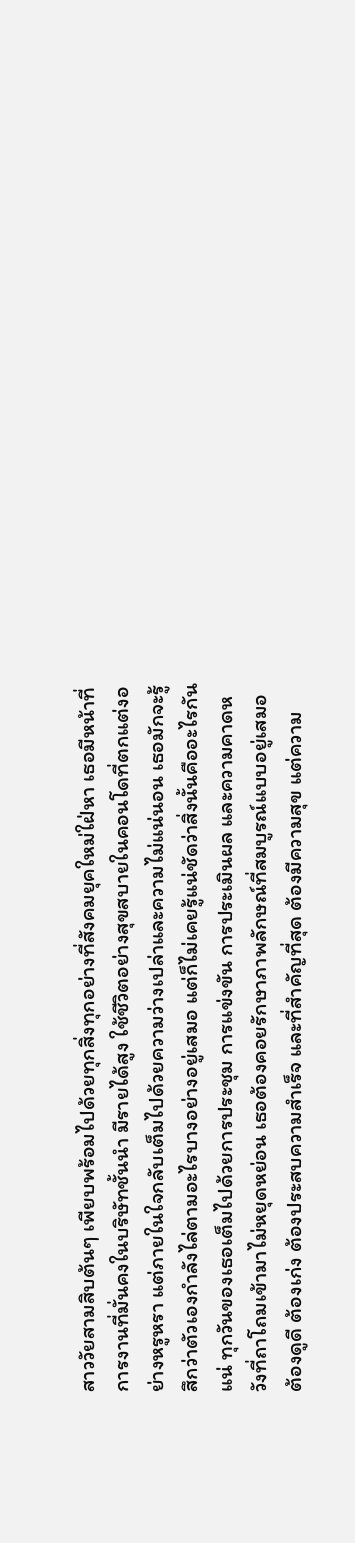สาววัยสามสิบต้นๆ เพียบพร้อมไปด้วยทุกสิ่งทุกอย่างที่สังคมยุคใหม่ใฝ่หา เธอมีหน้าที่การงานที่มั่นคงในบริษัทชั้นนำ มีรายได้สูง ใช้ชีวิตอย่างสุขสบายในคอนโดที่ตกแต่งอย่างหรูหรา แต่ภายในใจกลับเต็มไปด้วยความว่างเปล่าและความไม่แน่นอน เธอมักจะรู้สึกว่าตัวเองกำลังไล่ตามอะไรบางอย่างอยู่เสมอ แต่ก็ไม่เคยรู้แน่ชัดว่าสิ่งนั้นคืออะไรกันแน่ ทุกวันของเธอเต็มไปด้วยการประชุม การแข่งขัน การประเมินผล และความคาดหวังที่ถาโถมเข้ามาไม่หยุดหย่อน เธอต้องคอยรักษาภาพลักษณ์ที่สมบูรณ์แบบอยู่เสมอ ต้องดูดี ต้องเก่ง ต้องประสบความสำเร็จ และที่สำคัญที่สุด ต้องมีความสุข แต่ความ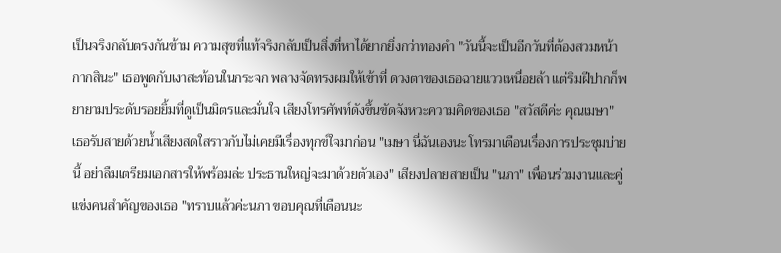เป็นจริงกลับตรงกันข้าม ความสุขที่แท้จริงกลับเป็นสิ่งที่หาได้ยากยิ่งกว่าทองคำ "วันนี้จะเป็นอีกวันที่ต้องสวมหน้ากากสินะ" เธอพูดกับเงาสะท้อนในกระจก พลางจัดทรงผมให้เข้าที่ ดวงตาของเธอฉายแววเหนื่อยล้า แต่ริมฝีปากก็พยายามประดับรอยยิ้มที่ดูเป็นมิตรและมั่นใจ เสียงโทรศัพท์ดังขึ้นขัดจังหวะความคิดของเธอ "สวัสดีค่ะ คุณเมษา" เธอรับสายด้วยน้ำเสียงสดใสราวกับไม่เคยมีเรื่องทุกข์ใจมาก่อน "เมษา นี่ฉันเองนะ โทรมาเตือนเรื่องการประชุมบ่ายนี้ อย่าลืมเตรียมเอกสารให้พร้อมล่ะ ประธานใหญ่จะมาด้วยตัวเอง" เสียงปลายสายเป็น "นภา" เพื่อนร่วมงานและคู่แข่งคนสำคัญของเธอ "ทราบแล้วค่ะนภา ขอบคุณที่เตือนนะ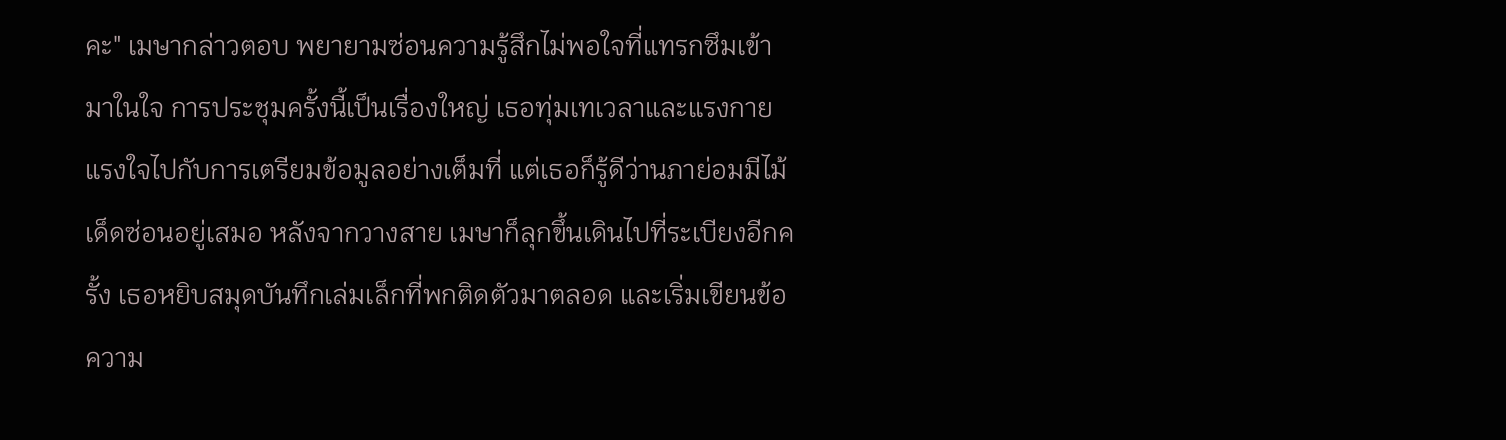คะ" เมษากล่าวตอบ พยายามซ่อนความรู้สึกไม่พอใจที่แทรกซึมเข้ามาในใจ การประชุมครั้งนี้เป็นเรื่องใหญ่ เธอทุ่มเทเวลาและแรงกายแรงใจไปกับการเตรียมข้อมูลอย่างเต็มที่ แต่เธอก็รู้ดีว่านภาย่อมมีไม้เด็ดซ่อนอยู่เสมอ หลังจากวางสาย เมษาก็ลุกขึ้นเดินไปที่ระเบียงอีกครั้ง เธอหยิบสมุดบันทึกเล่มเล็กที่พกติดตัวมาตลอด และเริ่มเขียนข้อความ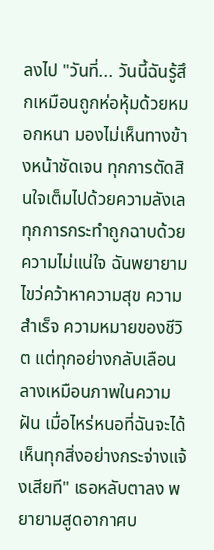ลงไป "วันที่... วันนี้ฉันรู้สึกเหมือนถูกห่อหุ้มด้วยหมอกหนา มองไม่เห็นทางข้างหน้าชัดเจน ทุกการตัดสินใจเต็มไปด้วยความลังเล ทุกการกระทำถูกฉาบด้วยความไม่แน่ใจ ฉันพยายามไขว่คว้าหาความสุข ความสำเร็จ ความหมายของชีวิต แต่ทุกอย่างกลับเลือนลางเหมือนภาพในความฝัน เมื่อไหร่หนอที่ฉันจะได้เห็นทุกสิ่งอย่างกระจ่างแจ้งเสียที" เธอหลับตาลง พยายามสูดอากาศบ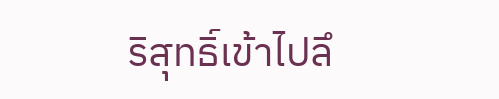ริสุทธิ์เข้าไปลึ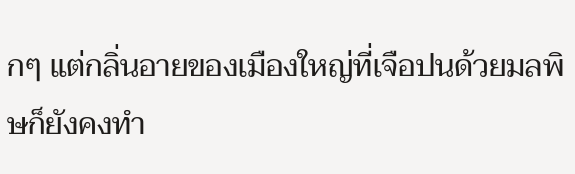กๆ แต่กลิ่นอายของเมืองใหญ่ที่เจือปนด้วยมลพิษก็ยังคงทำ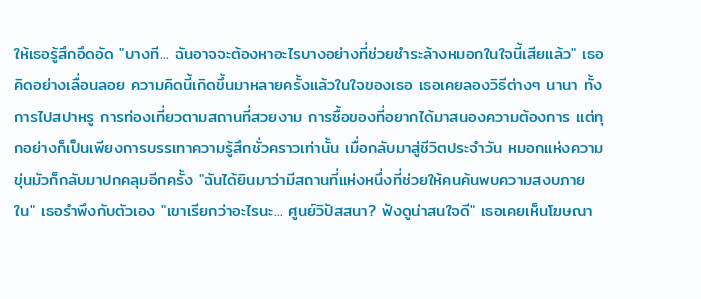ให้เธอรู้สึกอึดอัด "บางที... ฉันอาจจะต้องหาอะไรบางอย่างที่ช่วยชำระล้างหมอกในใจนี้เสียแล้ว" เธอคิดอย่างเลื่อนลอย ความคิดนี้เกิดขึ้นมาหลายครั้งแล้วในใจของเธอ เธอเคยลองวิธีต่างๆ นานา ทั้งการไปสปาหรู การท่องเที่ยวตามสถานที่สวยงาม การซื้อของที่อยากได้มาสนองความต้องการ แต่ทุกอย่างก็เป็นเพียงการบรรเทาความรู้สึกชั่วคราวเท่านั้น เมื่อกลับมาสู่ชีวิตประจำวัน หมอกแห่งความขุ่นมัวก็กลับมาปกคลุมอีกครั้ง "ฉันได้ยินมาว่ามีสถานที่แห่งหนึ่งที่ช่วยให้คนค้นพบความสงบภายใน" เธอรำพึงกับตัวเอง "เขาเรียกว่าอะไรนะ... ศูนย์วิปัสสนา? ฟังดูน่าสนใจดี" เธอเคยเห็นโฆษณา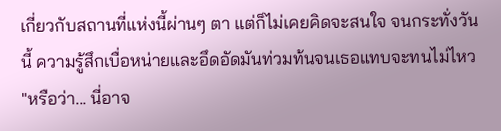เกี่ยวกับสถานที่แห่งนี้ผ่านๆ ตา แต่ก็ไม่เคยคิดจะสนใจ จนกระทั่งวันนี้ ความรู้สึกเบื่อหน่ายและอึดอัดมันท่วมท้นจนเธอแทบจะทนไม่ไหว "หรือว่า... นี่อาจ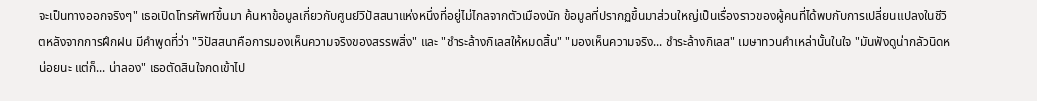จะเป็นทางออกจริงๆ" เธอเปิดโทรศัพท์ขึ้นมา ค้นหาข้อมูลเกี่ยวกับศูนย์วิปัสสนาแห่งหนึ่งที่อยู่ไม่ไกลจากตัวเมืองนัก ข้อมูลที่ปรากฏขึ้นมาส่วนใหญ่เป็นเรื่องราวของผู้คนที่ได้พบกับการเปลี่ยนแปลงในชีวิตหลังจากการฝึกฝน มีคำพูดที่ว่า "วิปัสสนาคือการมองเห็นความจริงของสรรพสิ่ง" และ "ชำระล้างกิเลสให้หมดสิ้น" "มองเห็นความจริง... ชำระล้างกิเลส" เมษาทวนคำเหล่านั้นในใจ "มันฟังดูน่ากลัวนิดหน่อยนะ แต่ก็... น่าลอง" เธอตัดสินใจกดเข้าไป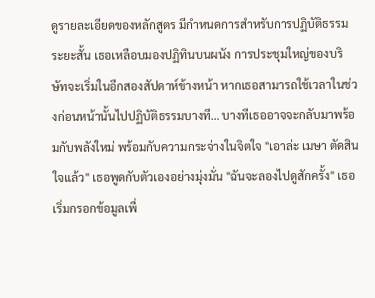ดูรายละเอียดของหลักสูตร มีกำหนดการสำหรับการปฏิบัติธรรมระยะสั้น เธอเหลือบมองปฏิทินบนผนัง การประชุมใหญ่ของบริษัทจะเริ่มในอีกสองสัปดาห์ข้างหน้า หากเธอสามารถใช้เวลาในช่วงก่อนหน้านั้นไปปฏิบัติธรรมบางที… บางทีเธออาจจะกลับมาพร้อมกับพลังใหม่ พร้อมกับความกระจ่างในจิตใจ "เอาล่ะ เมษา ตัดสินใจแล้ว" เธอพูดกับตัวเองอย่างมุ่งมั่น "ฉันจะลองไปดูสักครั้ง" เธอเริ่มกรอกข้อมูลเพื่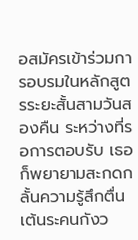อสมัครเข้าร่วมการอบรมในหลักสูตรระยะสั้นสามวันสองคืน ระหว่างที่รอการตอบรับ เธอก็พยายามสะกดกลั้นความรู้สึกตื่นเต้นระคนกังว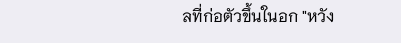ลที่ก่อตัวขึ้นในอก "หวัง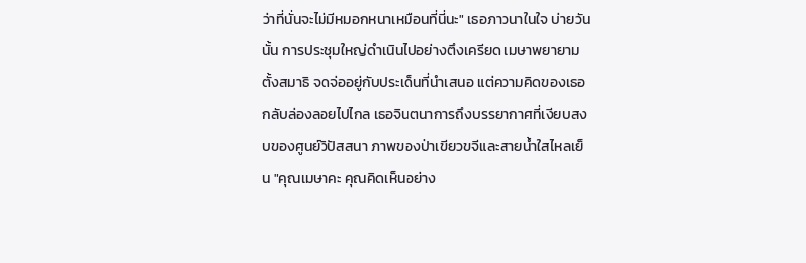ว่าที่นั่นจะไม่มีหมอกหนาเหมือนที่นี่นะ" เธอภาวนาในใจ บ่ายวันนั้น การประชุมใหญ่ดำเนินไปอย่างตึงเครียด เมษาพยายามตั้งสมาธิ จดจ่ออยู่กับประเด็นที่นำเสนอ แต่ความคิดของเธอกลับล่องลอยไปไกล เธอจินตนาการถึงบรรยากาศที่เงียบสงบของศูนย์วิปัสสนา ภาพของป่าเขียวขจีและสายน้ำใสไหลเย็น "คุณเมษาคะ คุณคิดเห็นอย่าง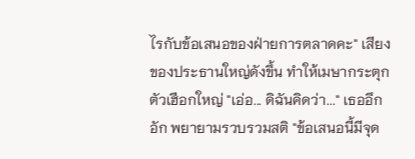ไรกับข้อเสนอของฝ่ายการตลาดคะ" เสียงของประธานใหญ่ดังขึ้น ทำให้เมษากระตุกตัวเฮือกใหญ่ "เอ่อ... ดิฉันคิดว่า..." เธออึกอัก พยายามรวบรวมสติ "ข้อเสนอนี้มีจุด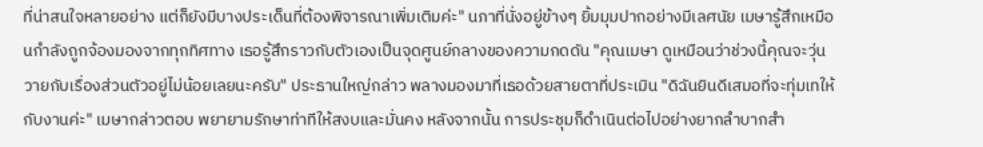ที่น่าสนใจหลายอย่าง แต่ก็ยังมีบางประเด็นที่ต้องพิจารณาเพิ่มเติมค่ะ" นภาที่นั่งอยู่ข้างๆ ยิ้มมุมปากอย่างมีเลศนัย เมษารู้สึกเหมือนกำลังถูกจ้องมองจากทุกทิศทาง เธอรู้สึกราวกับตัวเองเป็นจุดศูนย์กลางของความกดดัน "คุณเมษา ดูเหมือนว่าช่วงนี้คุณจะวุ่นวายกับเรื่องส่วนตัวอยู่ไม่น้อยเลยนะครับ" ประธานใหญ่กล่าว พลางมองมาที่เธอด้วยสายตาที่ประเมิน "ดิฉันยินดีเสมอที่จะทุ่มเทให้กับงานค่ะ" เมษากล่าวตอบ พยายามรักษาท่าทีให้สงบและมั่นคง หลังจากนั้น การประชุมก็ดำเนินต่อไปอย่างยากลำบากสำ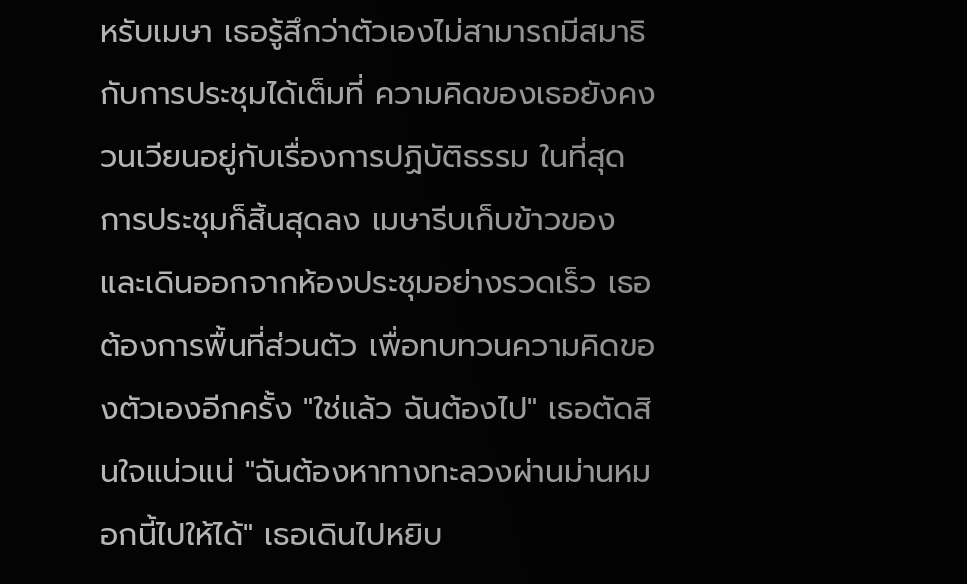หรับเมษา เธอรู้สึกว่าตัวเองไม่สามารถมีสมาธิกับการประชุมได้เต็มที่ ความคิดของเธอยังคงวนเวียนอยู่กับเรื่องการปฏิบัติธรรม ในที่สุด การประชุมก็สิ้นสุดลง เมษารีบเก็บข้าวของและเดินออกจากห้องประชุมอย่างรวดเร็ว เธอต้องการพื้นที่ส่วนตัว เพื่อทบทวนความคิดของตัวเองอีกครั้ง "ใช่แล้ว ฉันต้องไป" เธอตัดสินใจแน่วแน่ "ฉันต้องหาทางทะลวงผ่านม่านหมอกนี้ไปให้ได้" เธอเดินไปหยิบ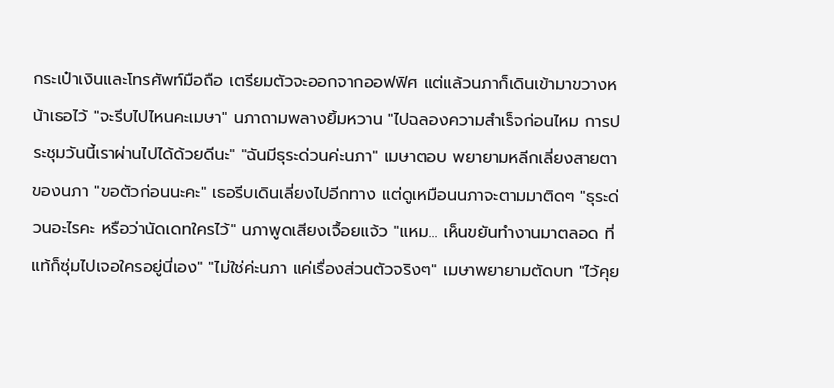กระเป๋าเงินและโทรศัพท์มือถือ เตรียมตัวจะออกจากออฟฟิศ แต่แล้วนภาก็เดินเข้ามาขวางหน้าเธอไว้ "จะรีบไปไหนคะเมษา" นภาถามพลางยิ้มหวาน "ไปฉลองความสำเร็จก่อนไหม การประชุมวันนี้เราผ่านไปได้ด้วยดีนะ" "ฉันมีธุระด่วนค่ะนภา" เมษาตอบ พยายามหลีกเลี่ยงสายตาของนภา "ขอตัวก่อนนะคะ" เธอรีบเดินเลี่ยงไปอีกทาง แต่ดูเหมือนนภาจะตามมาติดๆ "ธุระด่วนอะไรคะ หรือว่านัดเดทใครไว้" นภาพูดเสียงเจื้อยแจ้ว "แหม... เห็นขยันทำงานมาตลอด ที่แท้ก็ซุ่มไปเจอใครอยู่นี่เอง" "ไม่ใช่ค่ะนภา แค่เรื่องส่วนตัวจริงๆ" เมษาพยายามตัดบท "ไว้คุย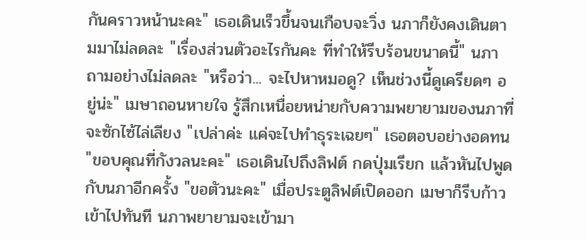กันคราวหน้านะคะ" เธอเดินเร็วขึ้นจนเกือบจะวิ่ง นภาก็ยังคงเดินตามมาไม่ลดละ "เรื่องส่วนตัวอะไรกันคะ ที่ทำให้รีบร้อนขนาดนี้" นภาถามอย่างไม่ลดละ "หรือว่า... จะไปหาหมอดู? เห็นช่วงนี้ดูเครียดๆ อยู่น่ะ" เมษาถอนหายใจ รู้สึกเหนื่อยหน่ายกับความพยายามของนภาที่จะซักไซ้ไล่เลียง "เปล่าค่ะ แค่จะไปทำธุระเฉยๆ" เธอตอบอย่างอดทน "ขอบคุณที่กังวลนะคะ" เธอเดินไปถึงลิฟต์ กดปุ่มเรียก แล้วหันไปพูดกับนภาอีกครั้ง "ขอตัวนะคะ" เมื่อประตูลิฟต์เปิดออก เมษาก็รีบก้าวเข้าไปทันที นภาพยายามจะเข้ามา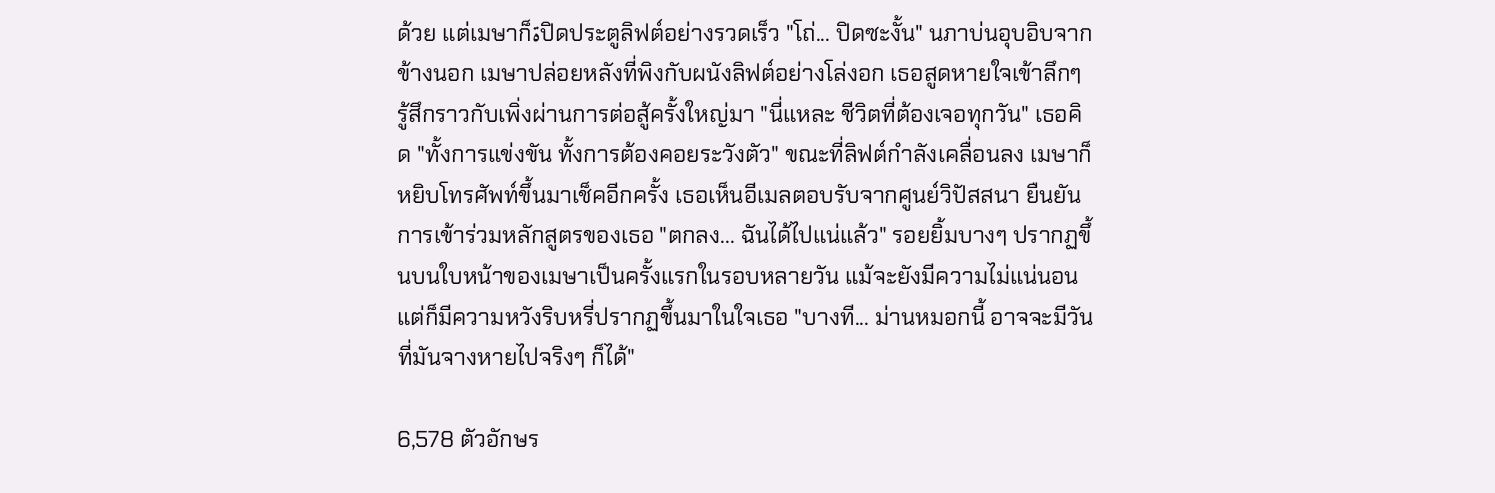ด้วย แต่เมษาก็ةปิดประตูลิฟต์อย่างรวดเร็ว "โถ่... ปิดซะงั้น" นภาบ่นอุบอิบจากข้างนอก เมษาปล่อยหลังที่พิงกับผนังลิฟต์อย่างโล่งอก เธอสูดหายใจเข้าลึกๆ รู้สึกราวกับเพิ่งผ่านการต่อสู้ครั้งใหญ่มา "นี่แหละ ชีวิตที่ต้องเจอทุกวัน" เธอคิด "ทั้งการแข่งขัน ทั้งการต้องคอยระวังตัว" ขณะที่ลิฟต์กำลังเคลื่อนลง เมษาก็หยิบโทรศัพท์ขึ้นมาเช็คอีกครั้ง เธอเห็นอีเมลตอบรับจากศูนย์วิปัสสนา ยืนยันการเข้าร่วมหลักสูตรของเธอ "ตกลง... ฉันได้ไปแน่แล้ว" รอยยิ้มบางๆ ปรากฏขึ้นบนใบหน้าของเมษาเป็นครั้งแรกในรอบหลายวัน แม้จะยังมีความไม่แน่นอน แต่ก็มีความหวังริบหรี่ปรากฏขึ้นมาในใจเธอ "บางที... ม่านหมอกนี้ อาจจะมีวันที่มันจางหายไปจริงๆ ก็ได้"

6,578 ตัวอักษร